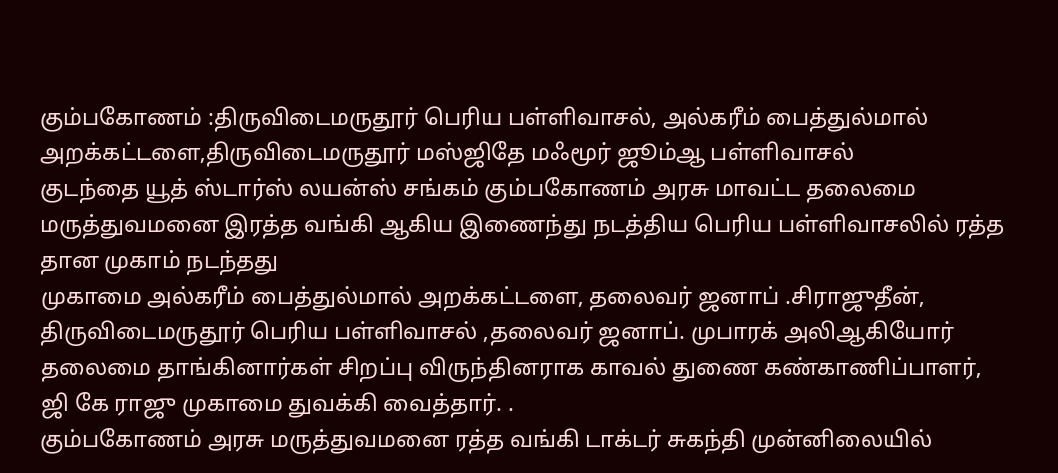கும்பகோணம் :திருவிடைமருதூர் பெரிய பள்ளிவாசல், அல்கரீம் பைத்துல்மால் அறக்கட்டளை,திருவிடைமருதூர் மஸ்ஜிதே மஃமூர் ஜூம்ஆ பள்ளிவாசல்
குடந்தை யூத் ஸ்டார்ஸ் லயன்ஸ் சங்கம் கும்பகோணம் அரசு மாவட்ட தலைமை மருத்துவமனை இரத்த வங்கி ஆகிய இணைந்து நடத்திய பெரிய பள்ளிவாசலில் ரத்த தான முகாம் நடந்தது
முகாமை அல்கரீம் பைத்துல்மால் அறக்கட்டளை, தலைவர் ஜனாப் .சிராஜுதீன், திருவிடைமருதூர் பெரிய பள்ளிவாசல் ,தலைவர் ஜனாப். முபாரக் அலிஆகியோர் தலைமை தாங்கினார்கள் சிறப்பு விருந்தினராக காவல் துணை கண்காணிப்பாளர்,
ஜி கே ராஜு முகாமை துவக்கி வைத்தார். .
கும்பகோணம் அரசு மருத்துவமனை ரத்த வங்கி டாக்டர் சுகந்தி முன்னிலையில்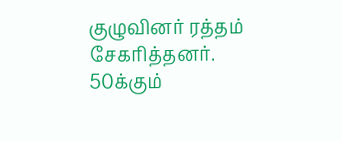குழுவினர் ரத்தம் சேகரித்தனர். 50க்கும்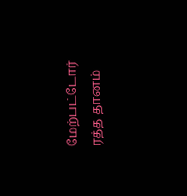மேற்பட்டோர் ரத்த தானம்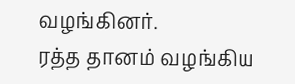வழங்கினர்.
ரத்த தானம் வழங்கிய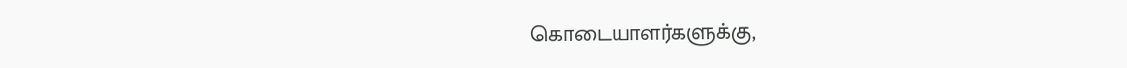கொடையாளர்களுக்கு,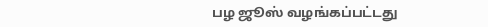பழ ஜூஸ் வழங்கப்பட்டது